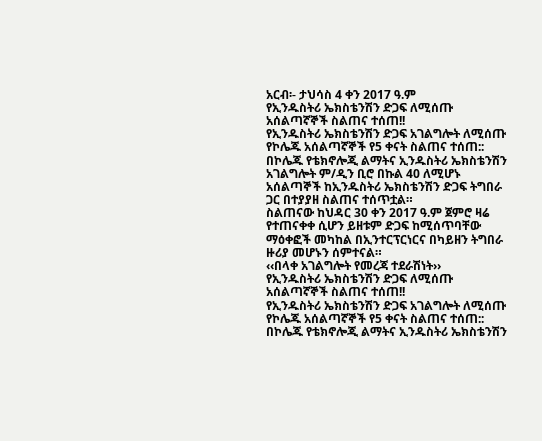አርብ፡- ታህሳስ 4 ቀን 2017 ዓ.ም
የኢንዱስትሪ ኤክስቴንሽን ድጋፍ ለሚሰጡ አሰልጣኛኞች ስልጠና ተሰጠ!!
የኢንዱስትሪ ኤክስቴንሽን ድጋፍ አገልግሎት ለሚሰጡ የኮሌጁ አሰልጣኛኞች የ5 ቀናት ስልጠና ተሰጠ::
በኮሌጁ የቴክኖሎጂ ልማትና ኢንዱስትሪ ኤክስቴንሽን አገልግሎት ም/ዲን ቢሮ በኩል 40 ለሚሆኑ አሰልጣኞች ከኢንዱስትሪ ኤክስቴንሽን ድጋፍ ትግበራ ጋር በተያያዘ ስልጠና ተሰጥቷል።
ስልጠናው ከህዳር 30 ቀን 2017 ዓ.ም ጀምሮ ዛሬ የተጠናቀቀ ሲሆን ይዘቱም ድጋፍ ከሚሰጥባቸው ማዕቀፎች መካከል በኢንተርፕርነርና በካይዘን ትግበራ ዙሪያ መሆኑን ሰምተናል።
‹‹በላቀ አገልግሎት የመረጃ ተደራሽነት››
የኢንዱስትሪ ኤክስቴንሽን ድጋፍ ለሚሰጡ አሰልጣኛኞች ስልጠና ተሰጠ!!
የኢንዱስትሪ ኤክስቴንሽን ድጋፍ አገልግሎት ለሚሰጡ የኮሌጁ አሰልጣኛኞች የ5 ቀናት ስልጠና ተሰጠ::
በኮሌጁ የቴክኖሎጂ ልማትና ኢንዱስትሪ ኤክስቴንሽን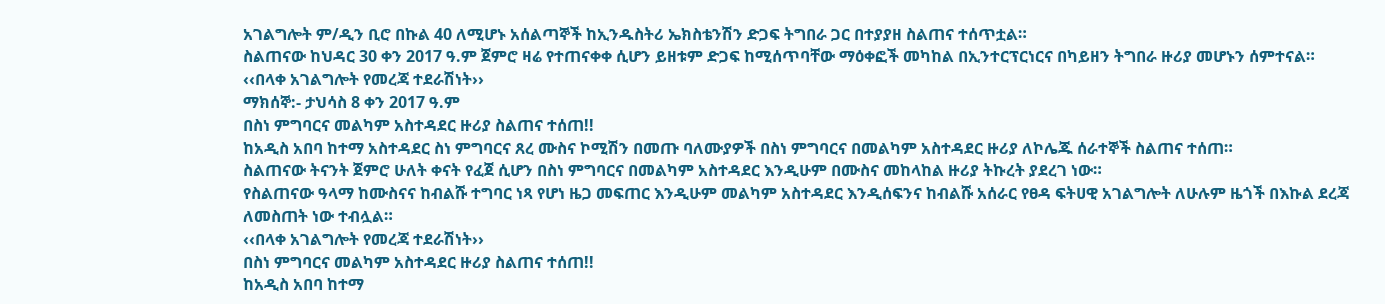አገልግሎት ም/ዲን ቢሮ በኩል 40 ለሚሆኑ አሰልጣኞች ከኢንዱስትሪ ኤክስቴንሽን ድጋፍ ትግበራ ጋር በተያያዘ ስልጠና ተሰጥቷል።
ስልጠናው ከህዳር 30 ቀን 2017 ዓ.ም ጀምሮ ዛሬ የተጠናቀቀ ሲሆን ይዘቱም ድጋፍ ከሚሰጥባቸው ማዕቀፎች መካከል በኢንተርፕርነርና በካይዘን ትግበራ ዙሪያ መሆኑን ሰምተናል።
‹‹በላቀ አገልግሎት የመረጃ ተደራሽነት››
ማክሰኞ:- ታህሳስ 8 ቀን 2017 ዓ.ም
በስነ ምግባርና መልካም አስተዳደር ዙሪያ ስልጠና ተሰጠ!!
ከአዲስ አበባ ከተማ አስተዳደር ስነ ምግባርና ጸረ ሙስና ኮሚሽን በመጡ ባለሙያዎች በስነ ምግባርና በመልካም አስተዳደር ዙሪያ ለኮሌጁ ሰራተኞች ስልጠና ተሰጠ።
ስልጠናው ትናንት ጀምሮ ሁለት ቀናት የፈጀ ሲሆን በስነ ምግባርና በመልካም አስተዳደር እንዲሁም በሙስና መከላከል ዙሪያ ትኩረት ያደረገ ነው።
የስልጠናው ዓላማ ከሙስናና ከብልሹ ተግባር ነጻ የሆነ ዜጋ መፍጠር እንዲሁም መልካም አስተዳደር እንዲሰፍንና ከብልሹ አሰራር የፀዳ ፍትሀዊ አገልግሎት ለሁሉም ዜጎች በእኩል ደረጃ ለመስጠት ነው ተብሏል።
‹‹በላቀ አገልግሎት የመረጃ ተደራሽነት››
በስነ ምግባርና መልካም አስተዳደር ዙሪያ ስልጠና ተሰጠ!!
ከአዲስ አበባ ከተማ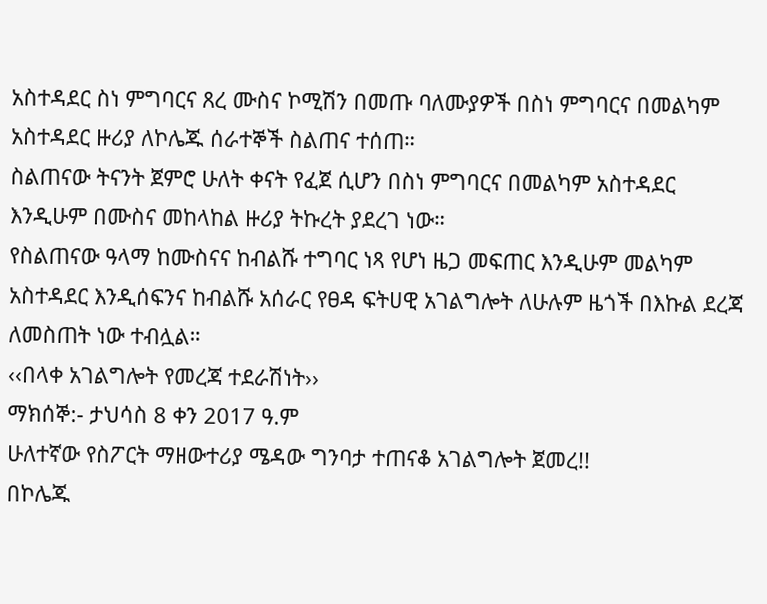አስተዳደር ስነ ምግባርና ጸረ ሙስና ኮሚሽን በመጡ ባለሙያዎች በስነ ምግባርና በመልካም አስተዳደር ዙሪያ ለኮሌጁ ሰራተኞች ስልጠና ተሰጠ።
ስልጠናው ትናንት ጀምሮ ሁለት ቀናት የፈጀ ሲሆን በስነ ምግባርና በመልካም አስተዳደር እንዲሁም በሙስና መከላከል ዙሪያ ትኩረት ያደረገ ነው።
የስልጠናው ዓላማ ከሙስናና ከብልሹ ተግባር ነጻ የሆነ ዜጋ መፍጠር እንዲሁም መልካም አስተዳደር እንዲሰፍንና ከብልሹ አሰራር የፀዳ ፍትሀዊ አገልግሎት ለሁሉም ዜጎች በእኩል ደረጃ ለመስጠት ነው ተብሏል።
‹‹በላቀ አገልግሎት የመረጃ ተደራሽነት››
ማክሰኞ:- ታህሳስ 8 ቀን 2017 ዓ.ም
ሁለተኛው የስፖርት ማዘውተሪያ ሜዳው ግንባታ ተጠናቆ አገልግሎት ጀመረ!!
በኮሌጁ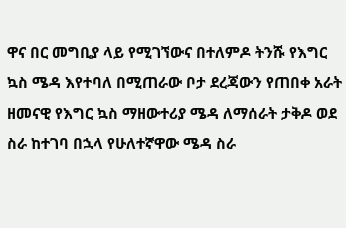ዋና በር መግቢያ ላይ የሚገኘውና በተለምዶ ትንሹ የእግር ኳስ ሜዳ እየተባለ በሚጠራው ቦታ ደረጃውን የጠበቀ አራት ዘመናዊ የእግር ኳስ ማዘውተሪያ ሜዳ ለማሰራት ታቅዶ ወደ ስራ ከተገባ በኋላ የሁለተኛዋው ሜዳ ስራ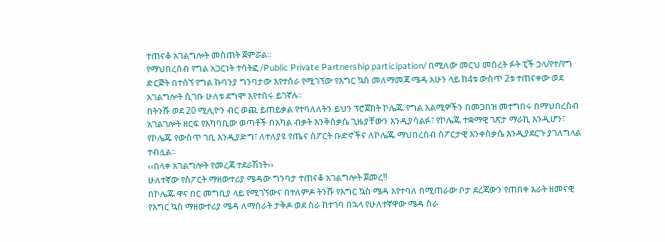ተጠናቆ አገልግሎት መስጠት ጀምሯል፡፡
የማህበረሰብ የግል አጋርነት ተሳትፎ /Public Private Partnership participation/ በሚለው መርህ መሰረት ፉት ፒች ኃላ/የተ/የግ ድርጅት በተሰኘ የግል ኩባንያ ግንባታው እየተሰራ የሚገኘው የእግር ኳስ መለማመጃ ሜዳ አሁን ላይ ከ4ቱ ውስጥ 2ቱ ተጠናቀው ወደ አገልግሎት ሲገቡ ሁለቱ ደግሞ እየተሰሩ ይገኛሉ፡፡
በትንሹ ወደ 20 ሚሊዮን ብር ወጪ ይጠይቃል የተባለለትን ይህን ፕሮጀክት ኮሌጁ የግል አልሚዎችን በመጋበዝ መተግበሩ በማህበረስብ አገልገሎት ዘርፍ የአካባቢው ወጣቶች በአካል ብቃት እንቅስቃሴ ጊዜያቸውን እንዲያሳልፉ፣ የኮሌጁ ተቋማዊ ገጽታ ማራኪ እንዲሆን፣ የኮሌጁ የውስጥ ገቢ እንዲያድግ፣ ለተለያዩ የጤና ስፖርት ቡድኖችና ለኮሌጁ ማህበረሰብ ስፖርታዊ እንቀስቃሴ እንዲያደርጉ ያገለግላል ተብሏል፡፡
‹‹በላቀ አገልግሎት የመረጃ ተደራሽነት››
ሁለተኛው የስፖርት ማዘውተሪያ ሜዳው ግንባታ ተጠናቆ አገልግሎት ጀመረ!!
በኮሌጁ ዋና በር መግቢያ ላይ የሚገኘውና በተለምዶ ትንሹ የእግር ኳስ ሜዳ እየተባለ በሚጠራው ቦታ ደረጃውን የጠበቀ አራት ዘመናዊ የእግር ኳስ ማዘውተሪያ ሜዳ ለማሰራት ታቅዶ ወደ ስራ ከተገባ በኋላ የሁለተኛዋው ሜዳ ስራ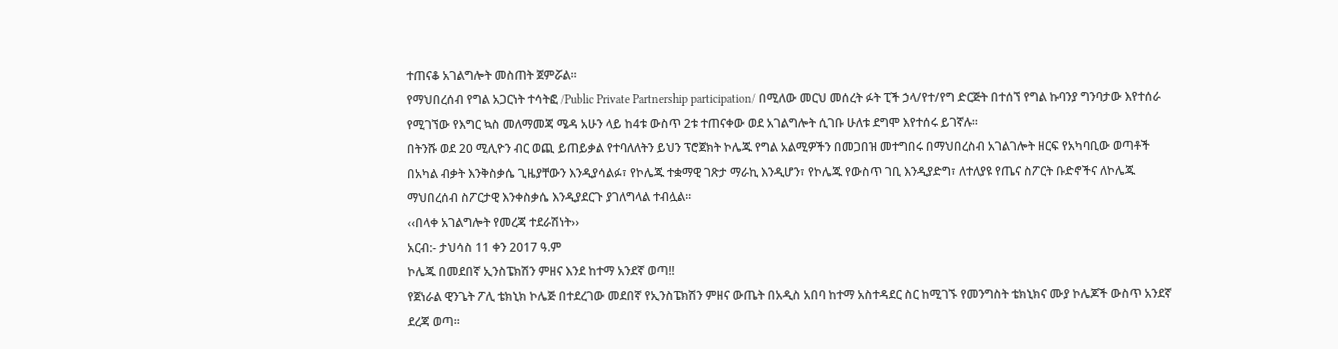ተጠናቆ አገልግሎት መስጠት ጀምሯል፡፡
የማህበረሰብ የግል አጋርነት ተሳትፎ /Public Private Partnership participation/ በሚለው መርህ መሰረት ፉት ፒች ኃላ/የተ/የግ ድርጅት በተሰኘ የግል ኩባንያ ግንባታው እየተሰራ የሚገኘው የእግር ኳስ መለማመጃ ሜዳ አሁን ላይ ከ4ቱ ውስጥ 2ቱ ተጠናቀው ወደ አገልግሎት ሲገቡ ሁለቱ ደግሞ እየተሰሩ ይገኛሉ፡፡
በትንሹ ወደ 20 ሚሊዮን ብር ወጪ ይጠይቃል የተባለለትን ይህን ፕሮጀክት ኮሌጁ የግል አልሚዎችን በመጋበዝ መተግበሩ በማህበረስብ አገልገሎት ዘርፍ የአካባቢው ወጣቶች በአካል ብቃት እንቅስቃሴ ጊዜያቸውን እንዲያሳልፉ፣ የኮሌጁ ተቋማዊ ገጽታ ማራኪ እንዲሆን፣ የኮሌጁ የውስጥ ገቢ እንዲያድግ፣ ለተለያዩ የጤና ስፖርት ቡድኖችና ለኮሌጁ ማህበረሰብ ስፖርታዊ እንቀስቃሴ እንዲያደርጉ ያገለግላል ተብሏል፡፡
‹‹በላቀ አገልግሎት የመረጃ ተደራሽነት››
አርብ:- ታህሳስ 11 ቀን 2017 ዓ.ም
ኮሌጁ በመደበኛ ኢንስፔክሽን ምዘና እንደ ከተማ አንደኛ ወጣ!!
የጀነራል ዊንጌት ፖሊ ቴክኒክ ኮሌጅ በተደረገው መደበኛ የኢንስፔክሽን ምዘና ውጤት በአዲስ አበባ ከተማ አስተዳደር ስር ከሚገኙ የመንግስት ቴክኒክና ሙያ ኮሌጆች ውስጥ አንደኛ ደረጃ ወጣ፡፡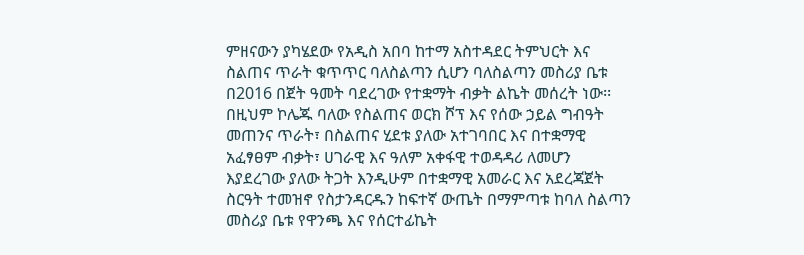ምዘናውን ያካሄደው የአዲስ አበባ ከተማ አስተዳደር ትምህርት እና ስልጠና ጥራት ቁጥጥር ባለስልጣን ሲሆን ባለስልጣን መስሪያ ቤቱ በ2016 በጀት ዓመት ባደረገው የተቋማት ብቃት ልኬት መሰረት ነው፡፡
በዚህም ኮሌጁ ባለው የስልጠና ወርክ ሾፕ እና የሰው ኃይል ግብዓት መጠንና ጥራት፣ በስልጠና ሂደቱ ያለው አተገባበር እና በተቋማዊ አፈፃፀም ብቃት፣ ሀገራዊ እና ዓለም አቀፋዊ ተወዳዳሪ ለመሆን እያደረገው ያለው ትጋት እንዲሁም በተቋማዊ አመራር እና አደረጃጀት ስርዓት ተመዝኖ የስታንዳርዱን ከፍተኛ ውጤት በማምጣቱ ከባለ ስልጣን መስሪያ ቤቱ የዋንጫ እና የሰርተፊኬት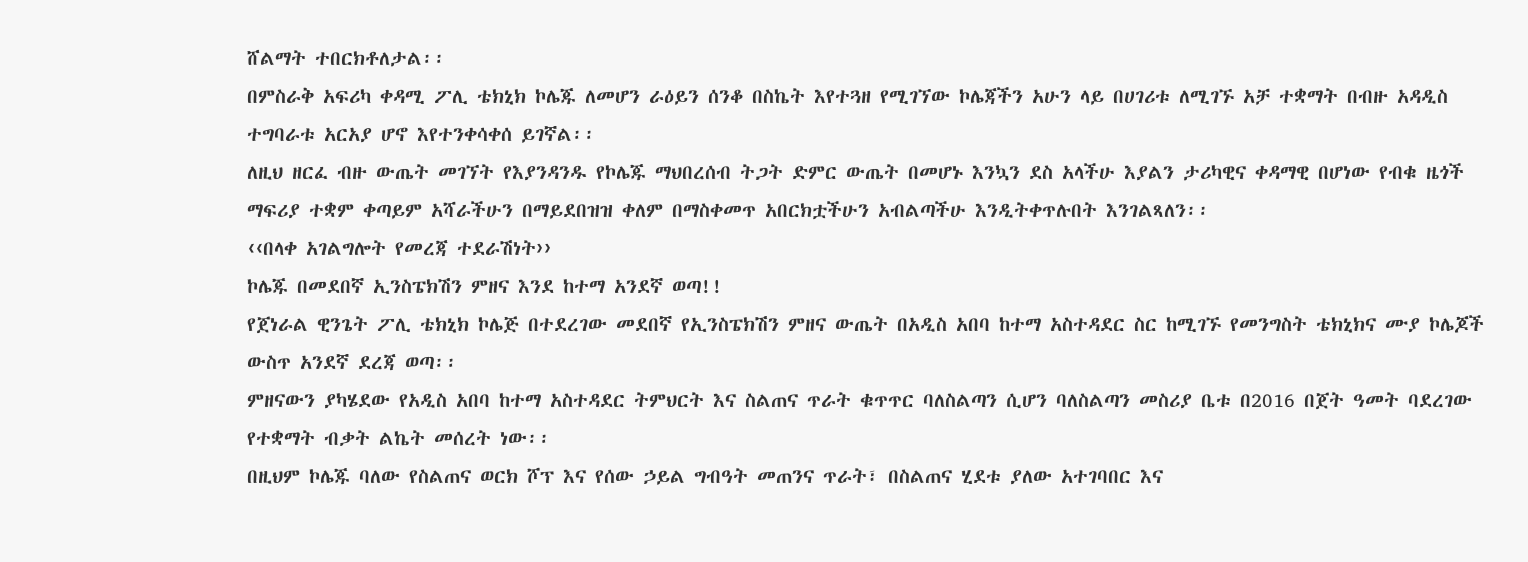ሸልማት ተበርክቶለታል፡፡
በምስራቅ አፍሪካ ቀዳሚ ፖሊ ቴክኒክ ኮሌጁ ለመሆን ራዕይን ሰንቆ በስኬት እየተጓዘ የሚገኘው ኮሌጃችን አሁን ላይ በሀገሪቱ ለሚገኙ አቻ ተቋማት በብዙ አዳዲስ ተግባራቱ አርአያ ሆኖ እየተንቀሳቀሰ ይገኛል፡፡
ለዚህ ዘርፈ ብዙ ውጤት መገኘት የእያንዳንዱ የኮሌጁ ማህበረሰብ ትጋት ድምር ውጤት በመሆኑ እንኳን ደስ አላችሁ እያልን ታሪካዊና ቀዳማዊ በሆነው የብቁ ዜጎች ማፍሪያ ተቋም ቀጣይም አሻራችሁን በማይደበዝዝ ቀለም በማስቀመጥ አበርክቷችሁን አብልጣችሁ እንዲትቀጥሉበት እንገልጻለን፡፡
‹‹በላቀ አገልግሎት የመረጃ ተደራሽነት››
ኮሌጁ በመደበኛ ኢንስፔክሽን ምዘና እንደ ከተማ አንደኛ ወጣ!!
የጀነራል ዊንጌት ፖሊ ቴክኒክ ኮሌጅ በተደረገው መደበኛ የኢንስፔክሽን ምዘና ውጤት በአዲስ አበባ ከተማ አስተዳደር ስር ከሚገኙ የመንግስት ቴክኒክና ሙያ ኮሌጆች ውስጥ አንደኛ ደረጃ ወጣ፡፡
ምዘናውን ያካሄደው የአዲስ አበባ ከተማ አስተዳደር ትምህርት እና ስልጠና ጥራት ቁጥጥር ባለስልጣን ሲሆን ባለስልጣን መስሪያ ቤቱ በ2016 በጀት ዓመት ባደረገው የተቋማት ብቃት ልኬት መሰረት ነው፡፡
በዚህም ኮሌጁ ባለው የስልጠና ወርክ ሾፕ እና የሰው ኃይል ግብዓት መጠንና ጥራት፣ በስልጠና ሂደቱ ያለው አተገባበር እና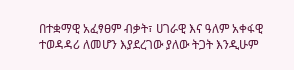በተቋማዊ አፈፃፀም ብቃት፣ ሀገራዊ እና ዓለም አቀፋዊ ተወዳዳሪ ለመሆን እያደረገው ያለው ትጋት እንዲሁም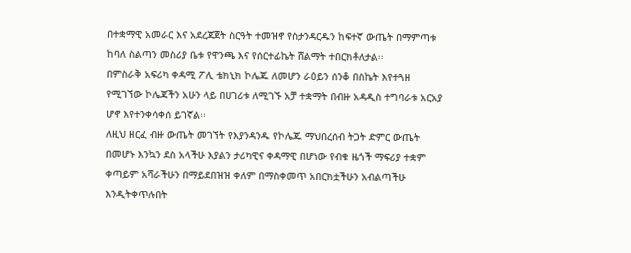በተቋማዊ አመራር እና አደረጃጀት ስርዓት ተመዝኖ የስታንዳርዱን ከፍተኛ ውጤት በማምጣቱ ከባለ ስልጣን መስሪያ ቤቱ የዋንጫ እና የሰርተፊኬት ሸልማት ተበርክቶለታል፡፡
በምስራቅ አፍሪካ ቀዳሚ ፖሊ ቴክኒክ ኮሌጁ ለመሆን ራዕይን ሰንቆ በስኬት እየተጓዘ የሚገኘው ኮሌጃችን አሁን ላይ በሀገሪቱ ለሚገኙ አቻ ተቋማት በብዙ አዳዲስ ተግባራቱ አርአያ ሆኖ እየተንቀሳቀሰ ይገኛል፡፡
ለዚህ ዘርፈ ብዙ ውጤት መገኘት የእያንዳንዱ የኮሌጁ ማህበረሰብ ትጋት ድምር ውጤት በመሆኑ እንኳን ደስ አላችሁ እያልን ታሪካዊና ቀዳማዊ በሆነው የብቁ ዜጎች ማፍሪያ ተቋም ቀጣይም አሻራችሁን በማይደበዝዝ ቀለም በማስቀመጥ አበርክቷችሁን አብልጣችሁ እንዲትቀጥሉበት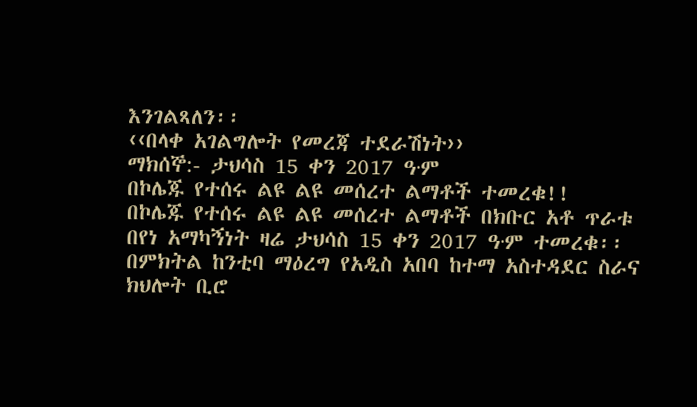እንገልጻለን፡፡
‹‹በላቀ አገልግሎት የመረጃ ተደራሽነት››
ማክሰኞ:- ታህሳስ 15 ቀን 2017 ዓ∙ም
በኮሌጁ የተሰሩ ልዩ ልዩ መሰረተ ልማቶች ተመረቁ!!
በኮሌጁ የተሰሩ ልዩ ልዩ መሰረተ ልማቶች በክቡር አቶ ጥራቱ በየነ አማካኝነት ዛሬ ታህሳስ 15 ቀን 2017 ዓ∙ም ተመረቁ፡፡
በምክትል ከንቲባ ማዕረግ የአዲስ አበባ ከተማ አስተዳደር ስራና ክህሎት ቢሮ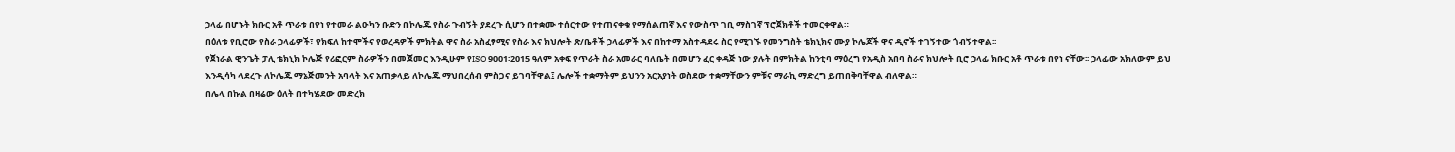ኃላፊ በሆኑት ክቡር አቶ ጥራቱ በየነ የተመራ ልዑካን ቡድን በኮሌጁ የስራ ጉብኝት ያደረጉ ሲሆን በተቋሙ ተሰርተው የተጠናቀቁ የማሰልጠኛ እና የውስጥ ገቢ ማስገኛ ፕሮጀክቶች ተመርቀዋል።
በዕለቱ የቢሮው የስራ ኃላፊዎች፣ የክፍለ ከተሞችና የወረዳዎች ምክትል ዋና ስራ አስፈፃሚና የስራ እና ክህሎት ጽ/ቤቶች ኃላፊዎች እና በከተማ አስተዳደሩ ስር የሚገኙ የመንግስት ቴክኒክና ሙያ ኮሌጆች ዋና ዲኖች ተገኝተው ጎብኝተዋል፡፡
የጀነራል ዊንጌት ፓሊ ቴክኒክ ኮሌጅ የሪፎርም ስራዎችን በመጀመር እንዲሁም የISO 9001፡2015 ዓለም አቀፍ የጥራት ስራ አመራር ባለቤት በመሆን ፈር ቀዳጅ ነው ያሉት በምክትል ከንቲባ ማዕረግ የአዲስ አበባ ስራና ክህሎት ቢሮ ኃላፊ ክቡር አቶ ጥራቱ በየነ ናቸው፡፡ ኃላፊው አክለውም ይህ እንዲሳካ ላደረጉ ለኮሌጁ ማኔጅመንት አባላት እና አጠቃላይ ለኮሌጁ ማህበረሰብ ምስጋና ይገባቸዋል፤ ሌሎች ተቋማትም ይህንን አርአያነት ወስደው ተቋማቸውን ምቹና ማራኪ ማድረግ ይጠበቅባቸዋል ብለዋል።
በሌላ በኩል በዛሬው ዕለት በተካሄደው መድረክ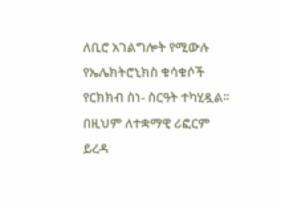ለቢሮ አገልግሎት የሚውሉ የኤሌክትሮኒክስ ቁሳቁሶች የርክክብ ስነ- ስርዓት ተካሂዷል፡፡
በዚህም ለተቋማዊ ሪፎርም ይረዳ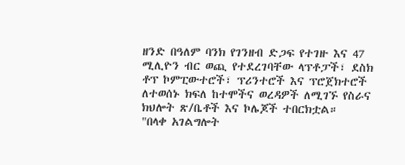ዘንድ በዓለም ባንክ የገንዘብ ድጋፍ የተገዙ እና 47 ሚሊዮን ብር ወጪ የተደረገባቸው ላፕቶፓች፣ ደስክ ቶፕ ኮምፒውተሮች፣ ፕሪንተሮች እና ፕሮጀክተሮች ለተወሰኑ ክፍለ ከተሞችና ወረዳዎች ለሚገኙ የስራና ክህሎት ጽ/ቤቶች እና ኮሌጆች ተበርክቷል።
"በላቀ አገልግሎት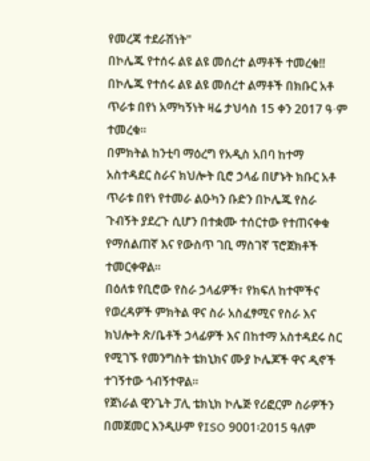የመረጃ ተደራሽነት"
በኮሌጁ የተሰሩ ልዩ ልዩ መሰረተ ልማቶች ተመረቁ!!
በኮሌጁ የተሰሩ ልዩ ልዩ መሰረተ ልማቶች በክቡር አቶ ጥራቱ በየነ አማካኝነት ዛሬ ታህሳስ 15 ቀን 2017 ዓ∙ም ተመረቁ፡፡
በምክትል ከንቲባ ማዕረግ የአዲስ አበባ ከተማ አስተዳደር ስራና ክህሎት ቢሮ ኃላፊ በሆኑት ክቡር አቶ ጥራቱ በየነ የተመራ ልዑካን ቡድን በኮሌጁ የስራ ጉብኝት ያደረጉ ሲሆን በተቋሙ ተሰርተው የተጠናቀቁ የማሰልጠኛ እና የውስጥ ገቢ ማስገኛ ፕሮጀክቶች ተመርቀዋል።
በዕለቱ የቢሮው የስራ ኃላፊዎች፣ የክፍለ ከተሞችና የወረዳዎች ምክትል ዋና ስራ አስፈፃሚና የስራ እና ክህሎት ጽ/ቤቶች ኃላፊዎች እና በከተማ አስተዳደሩ ስር የሚገኙ የመንግስት ቴክኒክና ሙያ ኮሌጆች ዋና ዲኖች ተገኝተው ጎብኝተዋል፡፡
የጀነራል ዊንጌት ፓሊ ቴክኒክ ኮሌጅ የሪፎርም ስራዎችን በመጀመር እንዲሁም የISO 9001፡2015 ዓለም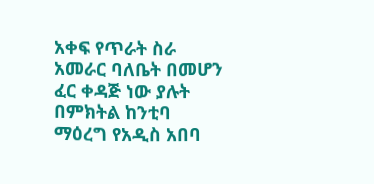አቀፍ የጥራት ስራ አመራር ባለቤት በመሆን ፈር ቀዳጅ ነው ያሉት በምክትል ከንቲባ ማዕረግ የአዲስ አበባ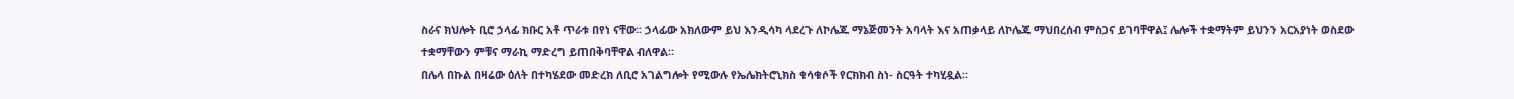ስራና ክህሎት ቢሮ ኃላፊ ክቡር አቶ ጥራቱ በየነ ናቸው፡፡ ኃላፊው አክለውም ይህ እንዲሳካ ላደረጉ ለኮሌጁ ማኔጅመንት አባላት እና አጠቃላይ ለኮሌጁ ማህበረሰብ ምስጋና ይገባቸዋል፤ ሌሎች ተቋማትም ይህንን አርአያነት ወስደው ተቋማቸውን ምቹና ማራኪ ማድረግ ይጠበቅባቸዋል ብለዋል።
በሌላ በኩል በዛሬው ዕለት በተካሄደው መድረክ ለቢሮ አገልግሎት የሚውሉ የኤሌክትሮኒክስ ቁሳቁሶች የርክክብ ስነ- ስርዓት ተካሂዷል፡፡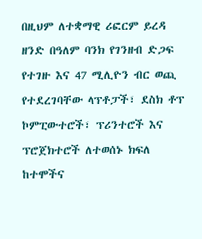በዚህም ለተቋማዊ ሪፎርም ይረዳ ዘንድ በዓለም ባንክ የገንዘብ ድጋፍ የተገዙ እና 47 ሚሊዮን ብር ወጪ የተደረገባቸው ላፕቶፓች፣ ደስክ ቶፕ ኮምፒውተሮች፣ ፕሪንተሮች እና ፕሮጀክተሮች ለተወሰኑ ክፍለ ከተሞችና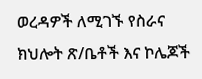ወረዳዎች ለሚገኙ የስራና ክህሎት ጽ/ቤቶች እና ኮሌጆች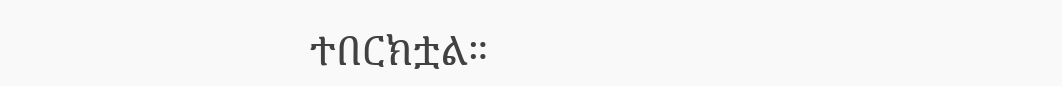ተበርክቷል።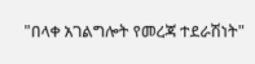"በላቀ አገልግሎት የመረጃ ተደራሽነት"